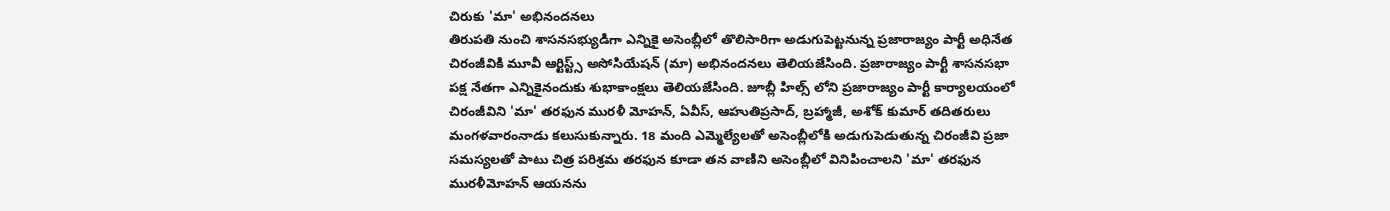చిరుకు 'మా' అభినందనలు
తిరుపతి నుంచి శాసనసభ్యుడిగా ఎన్నికై అసెంబ్లీలో తొలిసారిగా అడుగుపెట్టనున్న ప్రజారాజ్యం పార్టీ అధినేత చిరంజీవికి మూవీ ఆర్టిస్ట్స్ అసోసియేషన్ (మా) అభినందనలు తెలియజేసింది. ప్రజారాజ్యం పార్టీ శాసనసభా పక్ష నేతగా ఎన్నికైనందుకు శుభాకాంక్షలు తెలియజేసింది. జూబ్లీ హిల్స్ లోని ప్రజారాజ్యం పార్టీ కార్యాలయంలో చిరంజీవిని 'మా' తరఫున మురళీ మోహన్, ఏవీస్, ఆహుతిప్రసాద్, బ్రహ్మాజీ, అశోక్ కుమార్ తదితరులు మంగళవారంనాడు కలుసుకున్నారు. 18 మంది ఎమ్మెల్యేలతో అసెంబ్లీలోకి అడుగుపెడుతున్న చిరంజీవి ప్రజా సమస్యలతో పాటు చిత్ర పరిశ్రమ తరఫున కూడా తన వాణిని అసెంబ్లీలో వినిపించాలని 'మా' తరఫున మురళీమోహన్ ఆయనను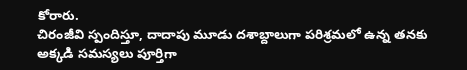కోరారు.
చిరంజీవి స్పందిస్తూ, దాదాపు మూడు దశాబ్దాలుగా పరిశ్రమలో ఉన్న తనకు అక్కడి సమస్యలు పూర్తిగా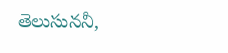తెలుసుననీ,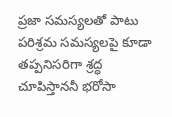ప్రజా సమస్యలతో పాటు పరిశ్రమ సమస్యలపై కూడా తప్పనిసరిగా శ్రద్ధ చూపిస్తాననీ భరోసా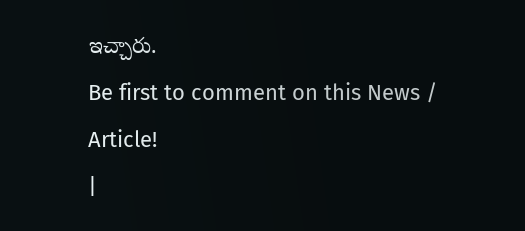ఇచ్చారు.
Be first to comment on this News / Article!
|